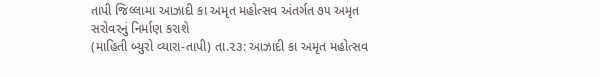તાપી જિલ્લામા આઝાદી કા અમૃત મહોત્સવ અંતર્ગત ૭૫ અમૃત સરોવરનું નિર્માણ કરાશે
(માહિતી બ્યુરો વ્યારા-તાપી) તા.૨૩: આઝાદી કા અમૃત મહોત્સવ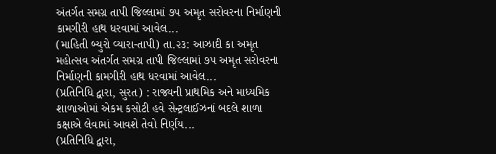અંતર્ગત સમગ્ર તાપી જિલ્લામાં ૭૫ અમૃત સરોવરના નિર્માણની કામગીરી હાથ ધરવામાં આવેલ...
(માહિતી બ્યુરો વ્યારા-તાપી) તા.૨૩: આઝાદી કા અમૃત મહોત્સવ અંતર્ગત સમગ્ર તાપી જિલ્લામાં ૭૫ અમૃત સરોવરના નિર્માણની કામગીરી હાથ ધરવામાં આવેલ...
(પ્રતિનિધિ દ્વારા, સુરત) : રાજ્યની પ્રાથમિક અને માધ્યમિક શાળાઓમાં એકમ કસોટી હવે સેન્ટ્રલાઈઝનાં બદલે શાળા કક્ષાએ લેવામાં આવશે તેવો નિર્ણય...
(પ્રતિનિધિ દ્વારા,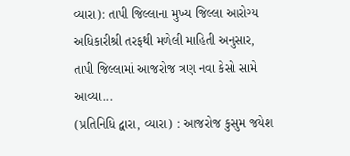વ્યારા): તાપી જિલ્લાના મુખ્ય જિલ્લા આરોગ્ય અધિકારીશ્રી તરફથી મળેલી માહિતી અનુસાર, તાપી જિલ્લામાં આજરોજ ત્રણ નવા કેસો સામે આવ્યા...
(પ્રતિનિધિ દ્વારા, વ્યારા) : આજરોજ કુસુમ જયેશ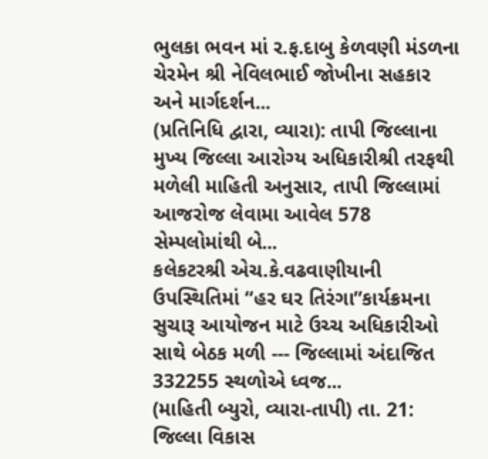ભુલકા ભવન માં ર.ફ.દાબુ કેળવણી મંડળના ચેરમેન શ્રી નેવિલભાઈ જોખીના સહકાર અને માર્ગદર્શન...
(પ્રતિનિધિ દ્વારા, વ્યારા): તાપી જિલ્લાના મુખ્ય જિલ્લા આરોગ્ય અધિકારીશ્રી તરફથી મળેલી માહિતી અનુસાર, તાપી જિલ્લામાં આજરોજ લેવામા આવેલ 578 સેમ્પલોમાંથી બે...
કલેકટરશ્રી એચ.કે.વઢવાણીયાની ઉપસ્થિતિમાં “હર ઘર તિરંગા”કાર્યક્રમના સુચારૂ આયોજન માટે ઉચ્ચ અધિકારીઓ સાથે બેઠક મળી --- જિલ્લામાં અંદાજિત 332255 સ્થળોએ ધ્વજ...
(માહિતી બ્યુરો, વ્યારા-તાપી) તા. 21: જિલ્લા વિકાસ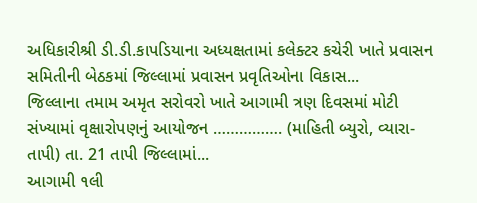અધિકારીશ્રી ડી.ડી.કાપડિયાના અધ્યક્ષતામાં કલેક્ટર કચેરી ખાતે પ્રવાસન સમિતીની બેઠકમાં જિલ્લામાં પ્રવાસન પ્રવૃતિઓના વિકાસ...
જિલ્લાના તમામ અમૃત સરોવરો ખાતે આગામી ત્રણ દિવસમાં મોટી સંખ્યામાં વૃક્ષારોપણનું આયોજન ……………. (માહિતી બ્યુરો, વ્યારા-તાપી) તા. 21 તાપી જિલ્લામાં...
આગામી ૧લી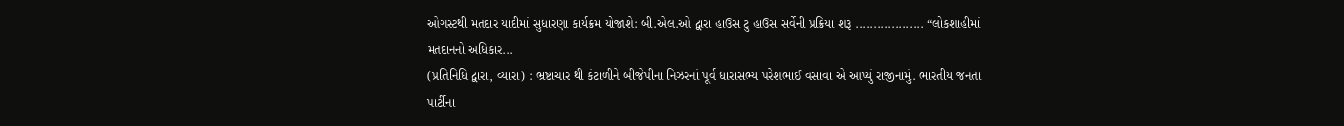ઓગસ્ટથી મતદાર યાદીમાં સુધારણા કાર્યક્રમ યોજાશે: બી.એલ.ઓ દ્વારા હાઉસ ટુ હાઉસ સર્વેની પ્રક્રિયા શરૂ ................... “લોકશાહીમાં મતદાનનો અધિકાર...
(પ્રતિનિધિ દ્વારા, વ્યારા) : ભ્રષ્ટાચાર થી કંટાળીને બીજેપીના નિઝરનાં પૂર્વ ધારાસભ્ય પરેશભાઈ વસાવા એ આપ્યું રાજીનામું. ભારતીય જનતા પાર્ટીના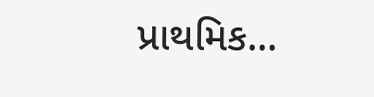પ્રાથમિક...